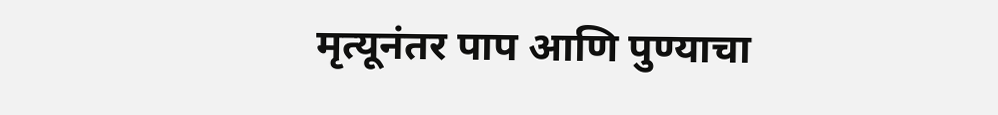मृत्यूनंतर पाप आणि पुण्याचा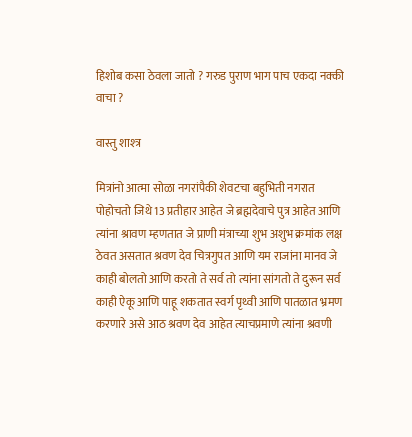हिशोब कसा ठेवला जातो ? गरुड पुराण भाग पाच एकदा नक्की वाचा ?

वास्तु शाश्त्र

मित्रांनो आत्मा सोळा नगरांपैकी शेवटचा बहुभिती नगरात पोहोचतो जिथे 13 प्रतीहार आहेत जे ब्रह्मदेवाचे पुत्र आहेत आणि त्यांना श्रावण म्हणतात जे प्राणी मंत्राच्या शुभ अशुभ क्रमांक लक्ष ठेवत असतात श्रवण देव चित्रगुपत आणि यम राजांना मानव जे काही बोलतो आणि करतो ते सर्व तो त्यांना सांगतो ते दुरून सर्व काही ऐकू आणि पाहू शकतात स्वर्ग पृथ्वी आणि पातळात भ्रमण करणारे असे आठ श्रवण देव आहेत त्याचप्रमाणे त्यांना श्रवणी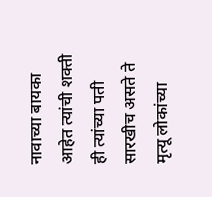नावाच्या बायका आहेत त्यांची शक्ती ही त्यांच्या पती सारखीच असते ते मृत्यू लोकांच्या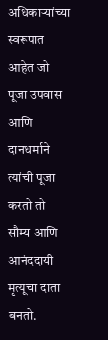अधिकाऱ्यांच्या स्वरूपात आहेत जो पूजा उपवास आणि दानधर्माने त्यांची पूजा करतो तो सौम्य आणि आनंददायी मृत्यूचा दाता बनतो.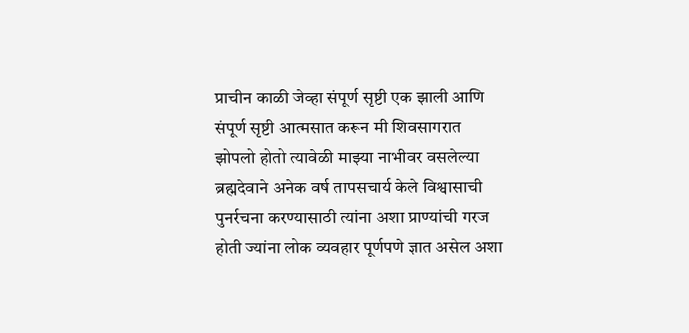प्राचीन काळी जेव्हा संपूर्ण सृष्टी एक झाली आणि संपूर्ण सृष्टी आत्मसात करून मी शिवसागरात झोपलो होतो त्यावेळी माझ्या नाभीवर वसलेल्या ब्रह्मदेवाने अनेक वर्ष तापसचार्य केले विश्वासाची पुनर्रचना करण्यासाठी त्यांना अशा प्राण्यांची गरज होती ज्यांना लोक व्यवहार पूर्णपणे ज्ञात असेल अशा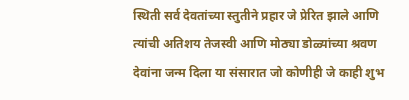स्थिती सर्व देवतांच्या स्तुतीने प्रहार जे प्रेरित झाले आणि त्यांची अतिशय तेजस्वी आणि मोठ्या डोळ्यांच्या श्रवण देवांना जन्म दिला या संसारात जो कोणीही जे काही शुभ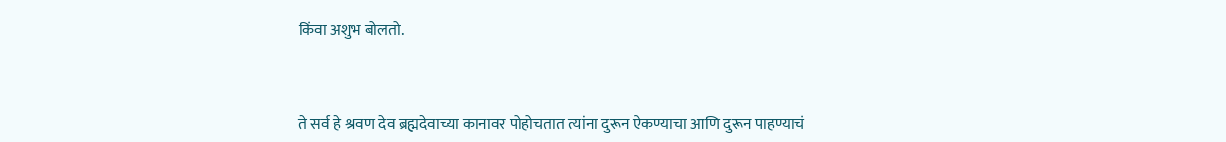किंवा अशुभ बोलतो.



ते सर्व हे श्रवण देव ब्रह्मदेवाच्या कानावर पोहोचतात त्यांना दुरून ऐकण्याचा आणि दुरून पाहण्याचं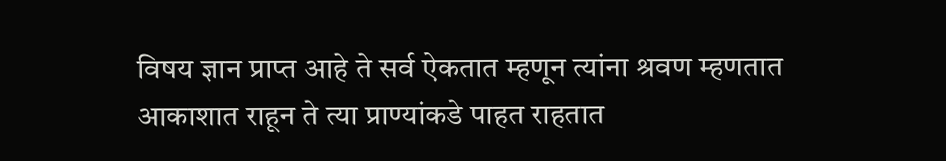विषय ज्ञान प्राप्त आहे ते सर्व ऐकतात म्हणून त्यांना श्रवण म्हणतात आकाशात राहून ते त्या प्राण्यांकडे पाहत राहतात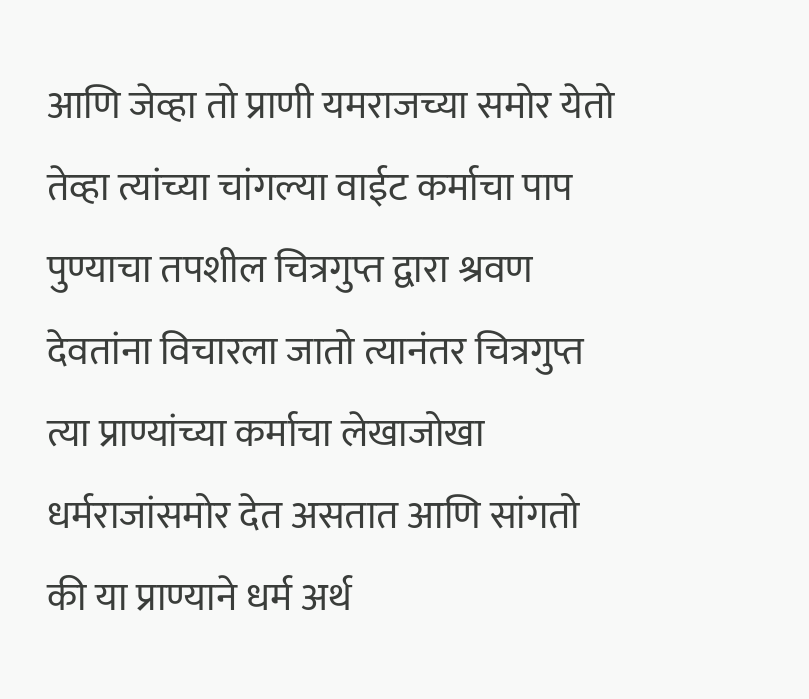आणि जेव्हा तो प्राणी यमराजच्या समोर येतो तेव्हा त्यांच्या चांगल्या वाईट कर्माचा पाप पुण्याचा तपशील चित्रगुप्त द्वारा श्रवण देवतांना विचारला जातो त्यानंतर चित्रगुप्त त्या प्राण्यांच्या कर्माचा लेखाजोखा धर्मराजांसमोर देत असतात आणि सांगतो की या प्राण्याने धर्म अर्थ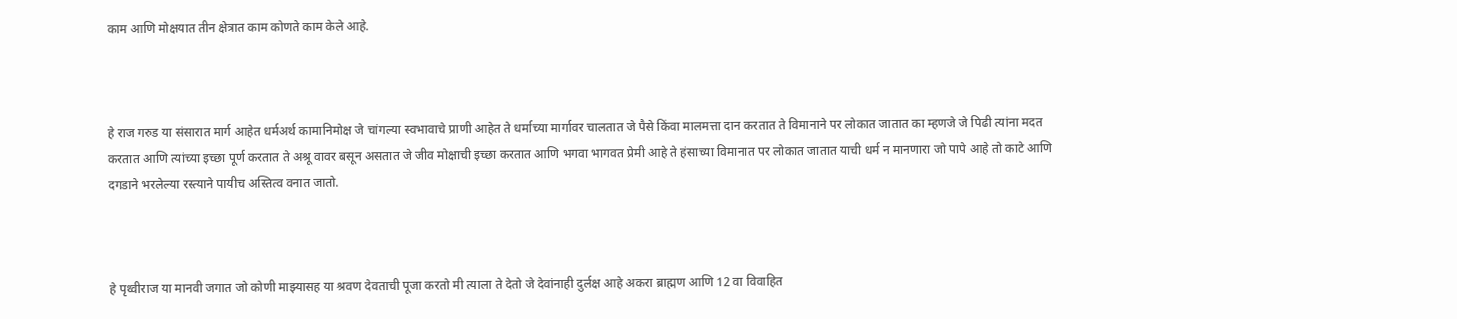काम आणि मोक्षयात तीन क्षेत्रात काम कोणते काम केले आहे.



हे राज गरुड या संसारात मार्ग आहेत धर्मअर्थ कामानिमोक्ष जे चांगल्या स्वभावाचे प्राणी आहेत ते धर्माच्या मार्गावर चालतात जे पैसे किंवा मालमत्ता दान करतात ते विमानाने पर लोकात जातात का म्हणजे जे पिढी त्यांना मदत करतात आणि त्यांच्या इच्छा पूर्ण करतात ते अश्रू वावर बसून असतात जे जीव मोक्षाची इच्छा करतात आणि भगवा भागवत प्रेमी आहे ते हंसाच्या विमानात पर लोकात जातात याची धर्म न मानणारा जो पापे आहे तो काटे आणि दगडाने भरलेल्या रस्त्याने पायीच अस्तित्व वनात जातो.



हे पृथ्वीराज या मानवी जगात जो कोणी माझ्यासह या श्रवण देवताची पूजा करतो मी त्याला ते देतो जे देवांनाही दुर्लक्ष आहे अकरा ब्राह्मण आणि 12 वा विवाहित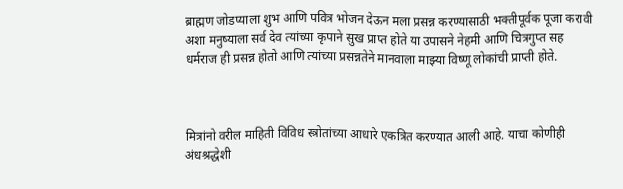ब्राह्मण जोडप्याला शुभ आणि पवित्र भोजन देऊन मला प्रसन्न करण्यासाठी भक्तीपूर्वक पूजा करावी अशा मनुष्याला सर्व देव त्यांच्या कृपाने सुख प्राप्त होते या उपासने नेहमी आणि चित्रगुप्त सह धर्मराज ही प्रसन्न होतो आणि त्यांच्या प्रसन्नतेने मानवाला माझ्या विष्णू लोकांची प्राप्ती होते.



मित्रांनो वरील माहिती विविध स्त्रोतांच्या आधारे एकत्रित करण्यात आली आहे. याचा कोणीही अंधश्रद्धेशी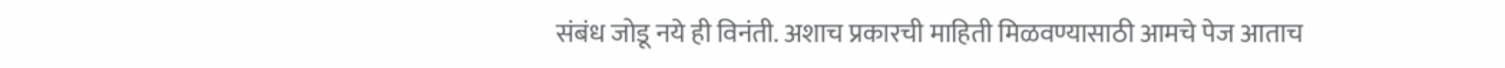संबंध जोडू नये ही विनंती. अशाच प्रकारची माहिती मिळवण्यासाठी आमचे पेज आताच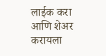लाईक करा आणि शेअर करायला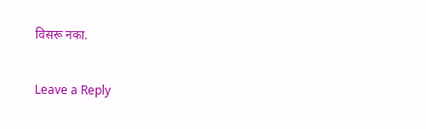विसरू नका.

Leave a Reply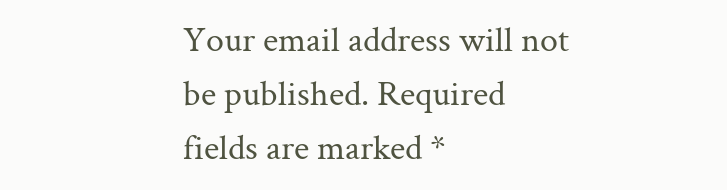Your email address will not be published. Required fields are marked *